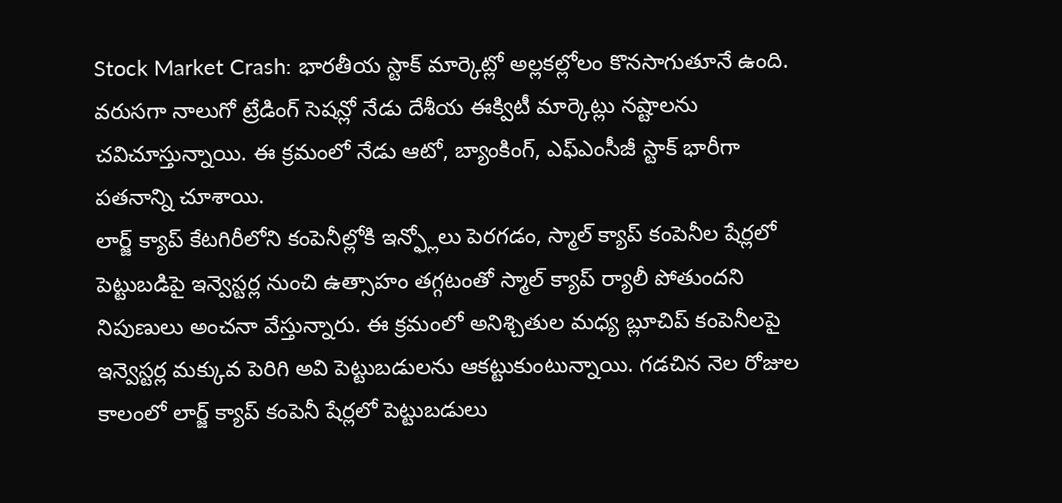Stock Market Crash: భారతీయ స్టాక్ మార్కెట్లో అల్లకల్లోలం కొనసాగుతూనే ఉంది. వరుసగా నాలుగో ట్రేడింగ్ సెషన్లో నేడు దేశీయ ఈక్విటీ మార్కెట్లు నష్టాలను చవిచూస్తున్నాయి. ఈ క్రమంలో నేడు ఆటో, బ్యాంకింగ్, ఎఫ్ఎంసీజీ స్టాక్ భారీగా పతనాన్ని చూశాయి.
లార్జ్ క్యాప్ కేటగిరీలోని కంపెనీల్లోకి ఇన్ఫ్లోలు పెరగడం, స్మాల్ క్యాప్ కంపెనీల షేర్లలో పెట్టుబడిపై ఇన్వెస్టర్ల నుంచి ఉత్సాహం తగ్గటంతో స్మాల్ క్యాప్ ర్యాలీ పోతుందని నిపుణులు అంచనా వేస్తున్నారు. ఈ క్రమంలో అనిశ్చితుల మధ్య బ్లూచిప్ కంపెనీలపై ఇన్వెస్టర్ల మక్కువ పెరిగి అవి పెట్టుబడులను ఆకట్టుకుంటున్నాయి. గడచిన నెల రోజుల కాలంలో లార్జ్ క్యాప్ కంపెనీ షేర్లలో పెట్టుబడులు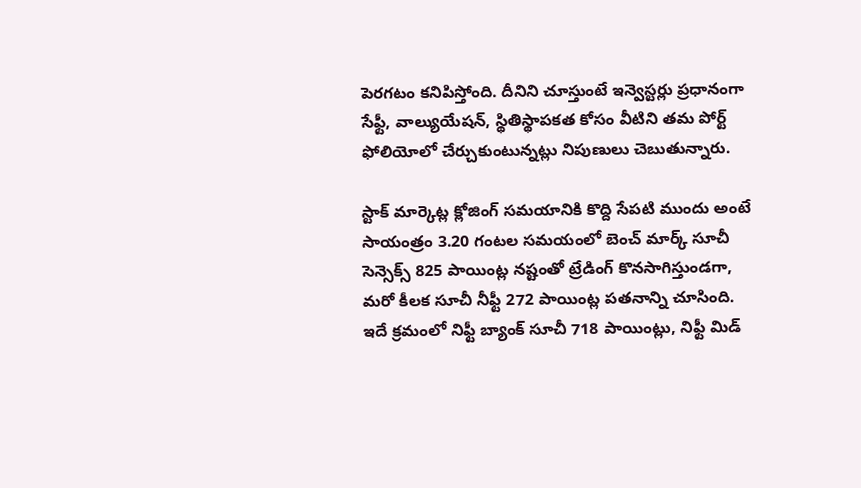పెరగటం కనిపిస్తోంది. దీనిని చూస్తుంటే ఇన్వెస్టర్లు ప్రధానంగా సేఫ్టీ, వాల్యుయేషన్, స్థితిస్థాపకత కోసం వీటిని తమ పోర్ట్ ఫోలియోలో చేర్చుకుంటున్నట్లు నిపుణులు చెబుతున్నారు.

స్టాక్ మార్కెట్ల క్లోజింగ్ సమయానికి కొద్ది సేపటి ముందు అంటే సాయంత్రం 3.20 గంటల సమయంలో బెంచ్ మార్క్ సూచీ సెన్సెక్స్ 825 పాయింట్ల నష్టంతో ట్రేడింగ్ కొనసాగిస్తుండగా, మరో కీలక సూచీ నీఫ్టీ 272 పాయింట్ల పతనాన్ని చూసింది. ఇదే క్రమంలో నిఫ్టీ బ్యాంక్ సూచీ 718 పాయింట్లు, నిఫ్టీ మిడ్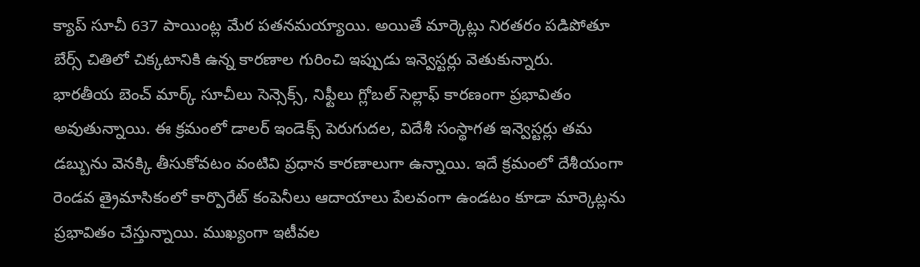క్యాప్ సూచీ 637 పాయింట్ల మేర పతనమయ్యాయి. అయితే మార్కెట్లు నిరతరం పడిపోతూ బేర్స్ చితిలో చిక్కటానికి ఉన్న కారణాల గురించి ఇప్పుడు ఇన్వెస్టర్లు వెతుకున్నారు.
భారతీయ బెంచ్ మార్క్ సూచీలు సెన్సెక్స్, నిఫ్టీలు గ్లోబల్ సెల్లాఫ్ కారణంగా ప్రభావితం అవుతున్నాయి. ఈ క్రమంలో డాలర్ ఇండెక్స్ పెరుగుదల, విదేశీ సంస్థాగత ఇన్వెస్టర్లు తమ డబ్బును వెనక్కి తీసుకోవటం వంటివి ప్రధాన కారణాలుగా ఉన్నాయి. ఇదే క్రమంలో దేశీయంగా రెండవ త్రైమాసికంలో కార్పొరేట్ కంపెనీలు ఆదాయాలు పేలవంగా ఉండటం కూడా మార్కెట్లను ప్రభావితం చేస్తున్నాయి. ముఖ్యంగా ఇటీవల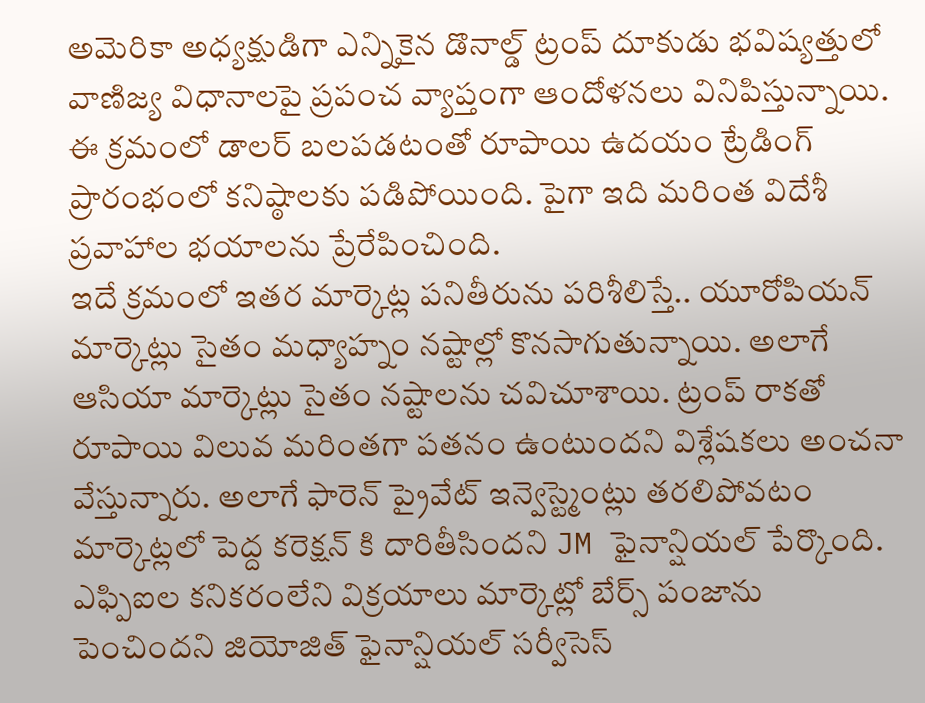అమెరికా అధ్యక్షుడిగా ఎన్నికైన డొనాల్డ్ ట్రంప్ దూకుడు భవిష్యత్తులో వాణిజ్య విధానాలపై ప్రపంచ వ్యాప్తంగా ఆందోళనలు వినిపిస్తున్నాయి. ఈ క్రమంలో డాలర్ బలపడటంతో రూపాయి ఉదయం ట్రేడింగ్ ప్రారంభంలో కనిష్ఠాలకు పడిపోయింది. పైగా ఇది మరింత విదేశీ ప్రవాహాల భయాలను ప్రేరేపించింది.
ఇదే క్రమంలో ఇతర మార్కెట్ల పనితీరును పరిశీలిస్తే.. యూరోపియన్ మార్కెట్లు సైతం మధ్యాహ్నం నష్టాల్లో కొనసాగుతున్నాయి. అలాగే ఆసియా మార్కెట్లు సైతం నష్టాలను చవిచూశాయి. ట్రంప్ రాకతో రూపాయి విలువ మరింతగా పతనం ఉంటుందని విశ్లేషకలు అంచనా వేస్తున్నారు. అలాగే ఫారెన్ ప్రైవేట్ ఇన్వెస్ట్మెంట్లు తరలిపోవటం మార్కెట్లలో పెద్ద కరెక్షన్ కి దారితీసిందని JM ఫైనాన్షియల్ పేర్కొంది. ఎఫ్పిఐల కనికరంలేని విక్రయాలు మార్కెట్లో బేర్స్ పంజాను పెంచిందని జియోజిత్ ఫైనాన్షియల్ సర్వీసెస్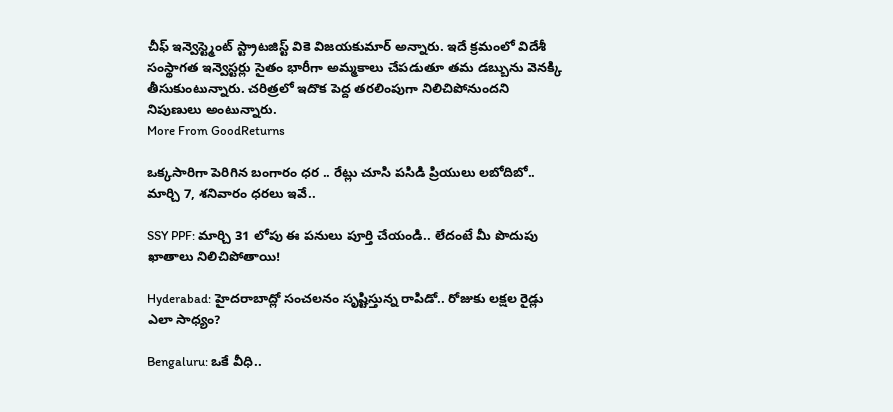చీఫ్ ఇన్వెస్ట్మెంట్ స్ట్రాటజిస్ట్ వికె విజయకుమార్ అన్నారు. ఇదే క్రమంలో విదేశీ సంస్థాగత ఇన్వెస్టర్లు సైతం భారీగా అమ్మకాలు చేపడుతూ తమ డబ్బును వెనక్కి తీసుకుంటున్నారు. చరిత్రలో ఇదొక పెద్ద తరలింపుగా నిలిచిపోనుందని నిపుణులు అంటున్నారు.
More From GoodReturns

ఒక్కసారిగా పెరిగిన బంగారం ధర .. రేట్లు చూసి పసిడి ప్రియులు లబోదిబో.. మార్చి 7, శనివారం ధరలు ఇవే..

SSY PPF: మార్చి 31 లోపు ఈ పనులు పూర్తి చేయండి.. లేదంటే మీ పొదుపు ఖాతాలు నిలిచిపోతాయి!

Hyderabad: హైదరాబాద్లో సంచలనం సృష్టిస్తున్న రాపిడో.. రోజుకు లక్షల రైడ్లు ఎలా సాధ్యం?

Bengaluru: ఒకే వీధి..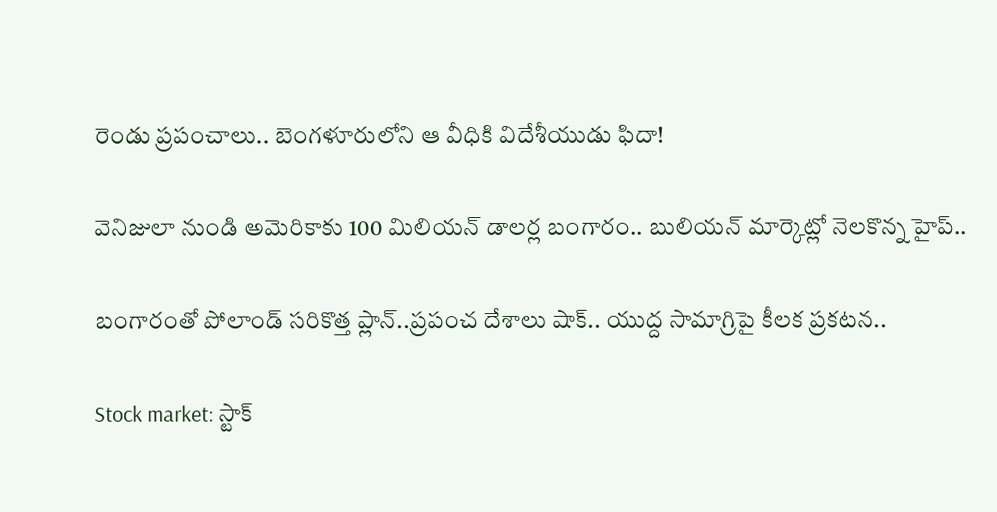రెండు ప్రపంచాలు.. బెంగళూరులోని ఆ వీధికి విదేశీయుడు ఫిదా!

వెనిజులా నుండి అమెరికాకు 100 మిలియన్ డాలర్ల బంగారం.. బులియన్ మార్కెట్లో నెలకొన్న హైప్..

బంగారంతో పోలాండ్ సరికొత్త ప్లాన్..ప్రపంచ దేశాలు షాక్.. యుద్ద సామాగ్రిపై కీలక ప్రకటన..

Stock market: స్టాక్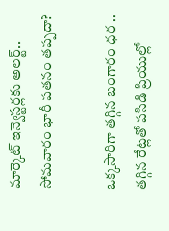మార్కెట్ ఇన్వెస్టర్లకు అలర్ట్.. సోమవారం భారీ పతనం తప్పదా?

ఒక్కసారిగా తగ్గిన బంగారం ధర .. తగ్గిన రేట్లతో పసిడి ప్రియుల్లో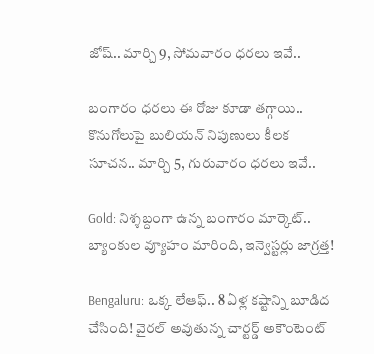జోష్.. మార్చి 9, సోమవారం ధరలు ఇవే..

బంగారం ధరలు ఈ రోజు కూడా తగ్గాయి.. కొనుగోలుపై బులియన్ నిపుణులు కీలక సూచన.. మార్చి 5, గురువారం ధరలు ఇవే..

Gold: నిశ్శబ్దంగా ఉన్న బంగారం మార్కెట్.. బ్యాంకుల వ్యూహం మారింది, ఇన్వెస్టర్లు జాగ్రత్త!

Bengaluru: ఒక్క లేఆఫ్.. 8 ఏళ్ల కష్టాన్ని బూడిద చేసింది! వైరల్ అవుతున్న చార్టర్డ్ అకౌంటెంట్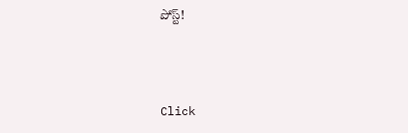పోస్ట్!



Click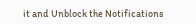it and Unblock the Notifications